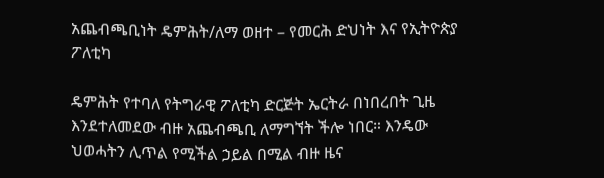አጨብጫቢነት ዴምሕት/ለማ ወዘተ – የመርሕ ድህነት እና የኢትዮጵያ ፖለቲካ

ዴምሕት የተባለ የትግራዊ ፖለቲካ ድርጅት ኤርትራ በነበረበት ጊዜ እንደተለመደው ብዙ አጨብጫቢ ለማግኘት ችሎ ነበር። እንዴው ህወሓትን ሊጥል የሚችል ኃይል በሚል ብዙ ዜና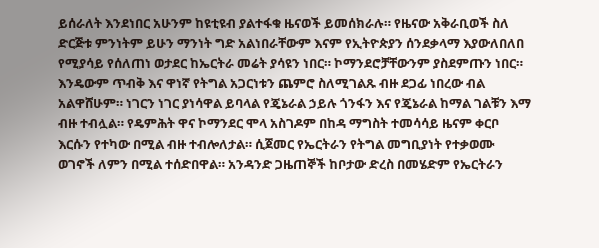ይሰራለት እንደነበር አሁንም ከዩቲዩብ ያልተፋቁ ዜናወች ይመሰክራሉ። የዜናው አቅራቢወች ስለ ድርጅቱ ምንነትም ይሁን ማንነት ግድ አልነበራቸውም እናም የኢትዮጵያን ሰንደቃላማ እያውለበለበ የሚያሳይ የሰለጠነ ወታደር ከኤርትራ መሬት ያሳዩን ነበር። ኮማንደሮቻቸውንም ያስደምጡን ነበር። እንዴውም ጥብቅ እና ዋነኛ የትግል አጋርነቱን ጨምሮ ስለሚገልጹ ብዙ ደጋፊ ነበረው ብል አልዋሸሁም። ነገርን ነገር ያነሳዋል ይባላል የጄኔራል ኃይሉ ጎንፋን እና የጄኔራል ከማል ገልቹን እማ ብዙ ተብሏል። የዴምሕት ዋና ኮማንደር ሞላ አስገዶም በከዳ ማግስት ተመሳሳይ ዜናም ቀርቦ እርሱን የተካው በሚል ብዙ ተብሎለታል። ሲጀመር የኤርትራን የትግል መግቢያነት የተቃወሙ ወገኖች ለምን በሚል ተሰድበዋል። አንዳንድ ጋዜጠኞች ከቦታው ድረስ በመሄድም የኤርትራን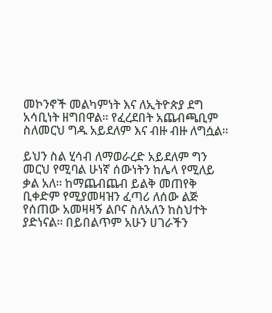መኮንኖች መልካምነት እና ለኢትዮጵያ ደግ አሳቢነት ዘግበዋል። የፈረደበት አጨብጫቢም ስለመርህ ግዱ አይደለም እና ብዙ ብዙ ለግሷል።

ይህን ስል ሂሳብ ለማወራረድ አይደለም ግን መርህ የሚባል ሁነኛ ሰውነትን ከሌላ የሚለይ ቃል አለ። ከማጨብጨብ ይልቅ መጠየቅ ቢቀድም የሚያመዛዝን ፈጣሪ ለሰው ልጅ የሰጠው አመዛዛኝ ልቦና ስለአለን ከስህተት ያድነናል። በይበልጥም አሁን ሀገራችን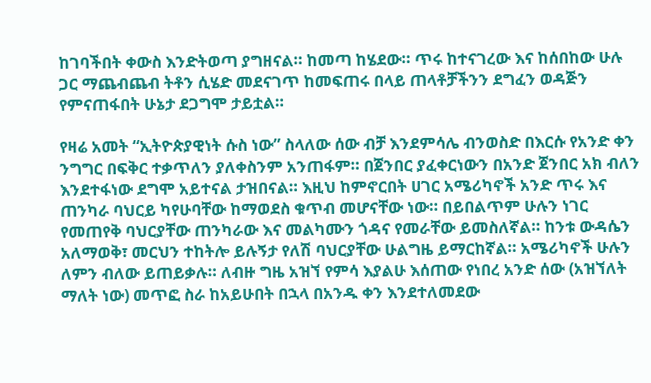ከገባችበት ቀውስ እንድትወጣ ያግዘናል። ከመጣ ከሄደው። ጥሩ ከተናገረው እና ከሰበከው ሁሉ ጋር ማጨብጨብ ትቶን ሲሄድ መደናገጥ ከመፍጠሩ በላይ ጠላቶቻችንን ደግፈን ወዳጅን የምናጠፋበት ሁኔታ ደጋግሞ ታይቷል።

የዛሬ አመት “ኢትዮጵያዊነት ሱስ ነው” ስላለው ሰው ብቻ እንደምሳሌ ብንወስድ በእርሱ የአንድ ቀን ንግግር በፍቅር ተቃጥለን ያለቀስንም አንጠፋም። በጀንበር ያፈቀርነውን በአንድ ጀንበር አክ ብለን እንደተፋነው ደግሞ አይተናል ታዝበናል። እዚህ ከምኖርበት ሀገር አሜሪካኖች አንድ ጥሩ እና ጠንካራ ባህርይ ካየሁባቸው ከማወደስ ቁጥብ መሆናቸው ነው። በይበልጥም ሁሉን ነገር የመጠየቅ ባህርያቸው ጠንካራው እና መልካሙን ጎዳና የመራቸው ይመስለኛል። ከንቱ ውዳሴን አለማወቅ፣ መርህን ተከትሎ ይሉኝታ የለሽ ባህርያቸው ሁልግዜ ይማርከኛል። አሜሪካኖች ሁሉን ለምን ብለው ይጠይቃሉ። ለብዙ ግዜ አዝኘ የምሳ እያልሁ እሰጠው የነበረ አንድ ሰው (አዝኘለት ማለት ነው) መጥፎ ስራ ከአይሁበት በኋላ በአንዱ ቀን እንደተለመደው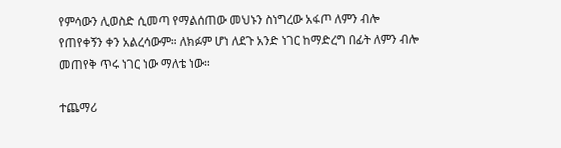የምሳውን ሊወስድ ሲመጣ የማልሰጠው መህኑን ስነግረው አፋጦ ለምን ብሎ የጠየቀኝን ቀን አልረሳውም። ለክፉም ሆነ ለደጉ አንድ ነገር ከማድረግ በፊት ለምን ብሎ መጠየቅ ጥሩ ነገር ነው ማለቴ ነው።

ተጨማሪ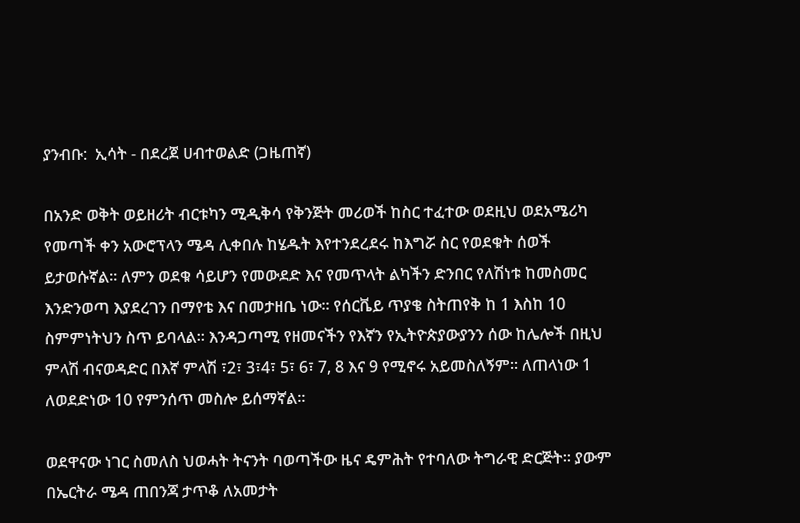ያንብቡ:  ኢሳት - በደረጀ ሀብተወልድ (ጋዜጠኛ)

በአንድ ወቅት ወይዘሪት ብርቱካን ሚዲቅሳ የቅንጅት መሪወች ከስር ተፈተው ወደዚህ ወደአሜሪካ የመጣች ቀን አውሮፕላን ሜዳ ሊቀበሉ ከሄዱት እየተንደረደሩ ከእግሯ ስር የወደቁት ሰወች ይታወሱኛል። ለምን ወደቁ ሳይሆን የመውደድ እና የመጥላት ልካችን ድንበር የለሽነቱ ከመስመር እንድንወጣ እያደረገን በማየቴ እና በመታዘቤ ነው። የሰርቬይ ጥያቄ ስትጠየቅ ከ 1 እስከ 10 ስምምነትህን ስጥ ይባላል። እንዳጋጣሚ የዘመናችን የእኛን የኢትዮጵያውያንን ሰው ከሌሎች በዚህ ምላሽ ብናወዳድር በእኛ ምላሽ ፣2፣ 3፣4፣ 5፣ 6፣ 7, 8 እና 9 የሚኖሩ አይመስለኝም። ለጠላነው 1 ለወደድነው 10 የምንሰጥ መስሎ ይሰማኛል።

ወደዋናው ነገር ስመለስ ህወሓት ትናንት ባወጣችው ዜና ዴምሕት የተባለው ትግራዊ ድርጅት። ያውም በኤርትራ ሜዳ ጠበንጃ ታጥቆ ለአመታት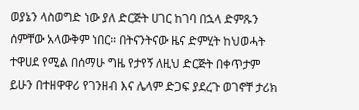ወያኔን ላስወግድ ነው ያለ ድርጅት ሀገር ከገባ በኋላ ድምጹን ሰምቸው አላውቅም ነበር። በትናንትናው ዜና ድምሂት ከህወሓት ተዋሀደ የሚል በሰማሁ ግዜ የታየኝ ለዚህ ድርጅት በቀጥታም ይሁን በተዘዋዋሪ የገንዘብ እና ሌላም ድጋፍ ያደረጉ ወገኖቸ ታሪክ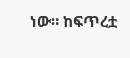ነው። ከፍጥረቷ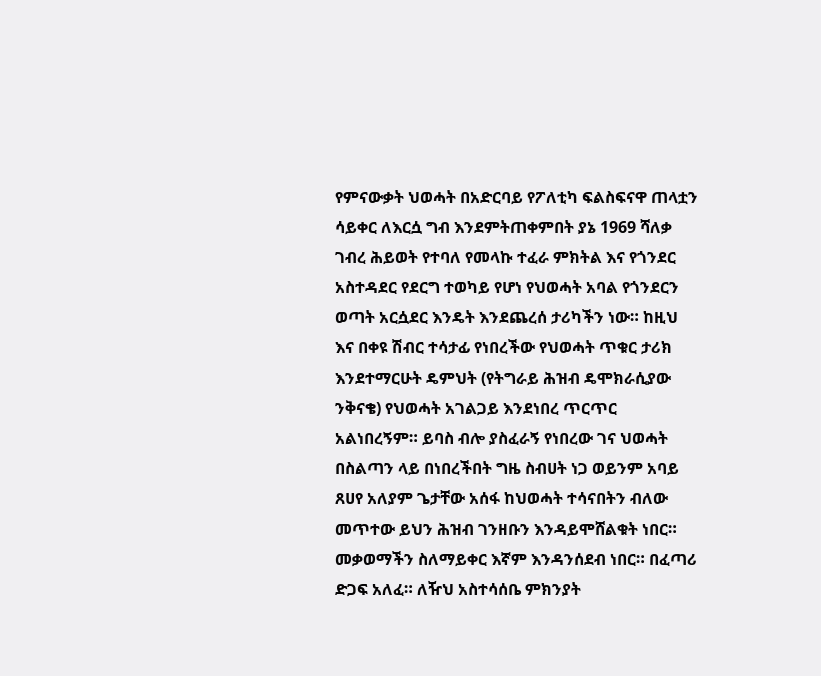የምናውቃት ህወሓት በአድርባይ የፖለቲካ ፍልስፍናዋ ጠላቷን ሳይቀር ለእርሷ ግብ እንደምትጠቀምበት ያኔ 1969 ሻለቃ ገብረ ሕይወት የተባለ የመላኩ ተፈራ ምክትል እና የጎንደር አስተዳደር የደርግ ተወካይ የሆነ የህወሓት አባል የጎንደርን ወጣት አርሷደር እንዴት እንደጨረሰ ታሪካችን ነው። ከዚህ እና በቀዩ ሽብር ተሳታፊ የነበረችው የህወሓት ጥቁር ታሪክ እንደተማርሁት ዴምህት (የትግራይ ሕዝብ ዴሞክራሲያው ንቅናቄ) የህወሓት አገልጋይ እንደነበረ ጥርጥር አልነበረኝም። ይባስ ብሎ ያስፈራኝ የነበረው ገና ህወሓት በስልጣን ላይ በነበረችበት ግዜ ስብሀት ነጋ ወይንም አባይ ጸሀየ አለያም ጌታቸው አሰፋ ከህወሓት ተሳናበትን ብለው መጥተው ይህን ሕዝብ ገንዘቡን እንዳይሞሸልቁት ነበር። መቃወማችን ስለማይቀር እኛም እንዳንሰደብ ነበር። በፈጣሪ ድጋፍ አለፈ። ለዥህ አስተሳሰቤ ምክንያት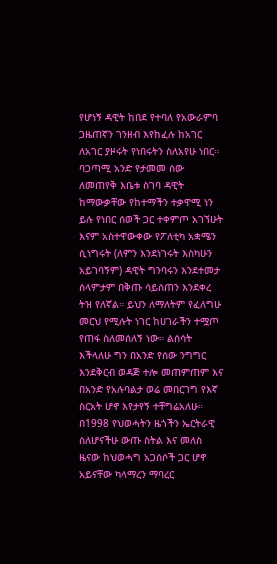የሆነኝ ዳዊት ከበደ የተባለ የአውራምባ ጋዜጠኛን ገንዘብ እየከፈሉ ከአገር ለአገር ያዞሩት የነበሩትን ስለአየሁ ነበር። ባጋጣሚ አንድ የታመመ ሰው ለመጠየቅ እቤቱ ስገባ ዳዊት ከማውቃቸው የከተማችን ተቃዋሚ ነን ይሉ የነበር ሰወች ጋር ተቀምጦ አገኘሁት እናም አስተዋውቀው የፖለቲካ አቋሜን ሲነግሩት (ለምን እንደነገሩት እስካሁን አይገባኝም) ዳዊት ግንባሩን እንደተመታ ሰላምታም በቅጡ ሳይሰጠን እንደቀረ ትዝ የለኛል። ይህን ለማለትም የፈለግሁ መርህ የሚሉት ነገር ከሀገራችን ተሟጦ የጠፋ ስለመሰለኝ ነው። ልሰሳት እችላለሁ ግን በአንድ የሰው ንግግር እንደቅርብ ወዳጅ ተሎ መጠምጠም እና በአንድ የአሉባልታ ወሬ መበርገግ የእኛ ስርአት ሆኖ እየታየኝ ተቸግሬአለሁ። በ1998 የህወሓትን ዜጎችን ኤርትራዊ ስለሆናችሁ ውጡ ስትል እና መለስ ዜናው ከህወሓግ አጋሰሶች ጋር ሆኖ አይናቸው ካላማረን ማባረር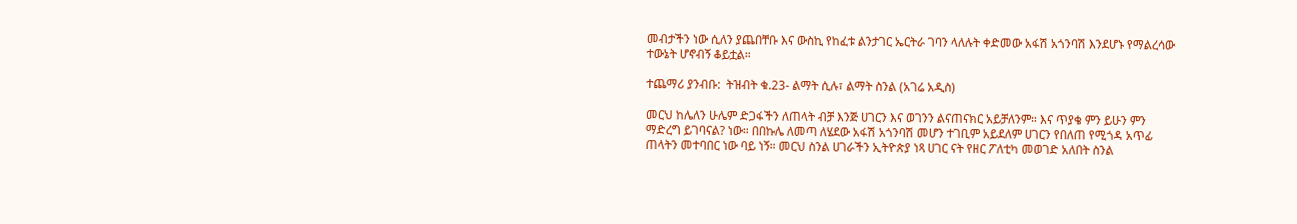መብታችን ነው ሲለን ያጨበቸቡ እና ውስኪ የከፈቱ ልንታገር ኤርትራ ገባን ላለሉት ቀድመው አፋሽ አጎንባሽ እንደሆኑ የማልረሳው ተውኔት ሆኖብኝ ቆይቷል።

ተጨማሪ ያንብቡ:  ትዝብት ቁ.23- ልማት ሲሉ፣ ልማት ስንል (አገሬ አዲስ)

መርህ ከሌለን ሁሌም ድጋፋችን ለጠላት ብቻ እንጅ ሀገርን እና ወገንን ልናጠናክር አይቻለንም። እና ጥያቄ ምን ይሁን ምን ማድረግ ይገባናል? ነው። በበኩሌ ለመጣ ለሄደው አፋሽ አጎንባሽ መሆን ተገቢም አይደለም ሀገርን የበለጠ የሚጎዳ አጥፊ ጠላትን መተባበር ነው ባይ ነኝ። መርህ ስንል ሀገራችን ኢትዮጵያ ነጻ ሀገር ናት የዘር ፖለቲካ መወገድ አለበት ስንል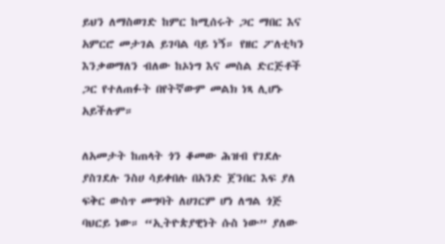ይህን ለማስወገድ ከምር ከሚሰሩት ጋር ማበር እና አምርሮ መታገል ይገባል ባይ ነኝ። የዘር ፖለቲካን እንቃወማለን ብለው ከኦነግ እና መስል ድርጅቶች ጋር የተለጠፉት በየትኛውም መልክ ነጻ ሊሆኑ አይችሉም።

ለአመታት ከጠላት ጎን ቆመው ሕዝብ የገደሉ ያስገደሉ ንስሀ ሳይቀበሉ በአንድ ጀንበር እፍ ያለ ፍቅር ውስጥ መግባት ለሀገርም ሆነ ለግል ጎጅ ባህርይ ነው። “ኢትዮጵያዊነት ሱስ ነው” ያለው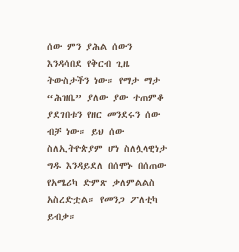ሰው ምን ያሕል ሰውን እንዳሳበደ የቅርብ ጊዜ ትውስታችን ነው። የማታ ማታ “ሕዝቤ” ያለው ያው ተጠምቆ ያደገበቱን የዘር መንደሩን ሰው ብቻ ነው። ይህ ሰው ስለኢትዮጵያም ሆነ ስለሏላዊነታ ግዱ እንዳይደለ በሰሞኑ በሰጠው የአሜሪካ ድምጽ ቃለምልልስ አስረድቷል። የመንጋ ፖለቲካ ይብቃ።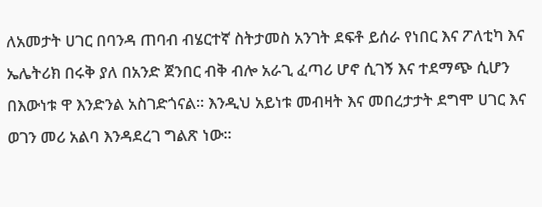ለአመታት ሀገር በባንዳ ጠባብ ብሄርተኛ ስትታመስ አንገት ደፍቶ ይሰራ የነበር እና ፖለቲካ እና ኤሌትሪክ በሩቅ ያለ በአንድ ጀንበር ብቅ ብሎ አራጊ ፈጣሪ ሆኖ ሲገኝ እና ተደማጭ ሲሆን በእውነቱ ዋ እንድንል አስገድጎናል። እንዲህ አይነቱ መብዛት እና መበረታታት ደግሞ ሀገር እና ወገን መሪ አልባ እንዳደረገ ግልጽ ነው።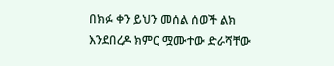በክፉ ቀን ይህን መሰል ሰወች ልክ እንደበረዶ ክምር ሟሙተው ድራሻቸው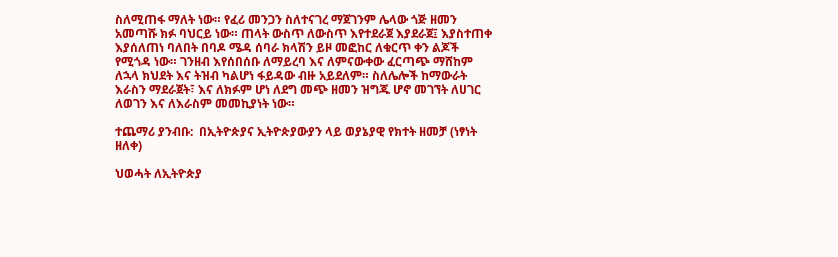ስለሚጠፋ ማለት ነው። የፈሪ መንጋን ስለተናገረ ማጀገንም ሌላው ጎጅ ዘመን አመጣሹ ክፉ ባህርይ ነው። ጠላት ውስጥ ለውስጥ እየተደራጀ እያደራጀ፤ እያስተጠቀ እያሰለጠነ ባለበት በባዶ ሜዳ ሰባራ ክላሽን ይዞ መፎከር ለቁርጥ ቀን ልጆች የሚጎዳ ነው። ገንዘብ እየሰበሰቡ ለማይረባ እና ለምናውቀው ፈርጣጭ ማሸከም ለኋላ ክህደት እና ትዝብ ካልሆነ ፋይዳው ብዙ አይደለም። ስለሌሎች ከማውራት እራስን ማደራጀት፣ እና ለክፉም ሆነ ለደግ መጭ ዘመን ዝግጁ ሆኖ መገኘት ለሀገር ለወገን እና ለእራስም መመኪያነት ነው።

ተጨማሪ ያንብቡ:  በኢትዮጵያና ኢትዮጵያውያን ላይ ወያኔያዊ የክተት ዘመቻ (ነፃነት ዘለቀ)

ህወሓት ለኢትዮጵያ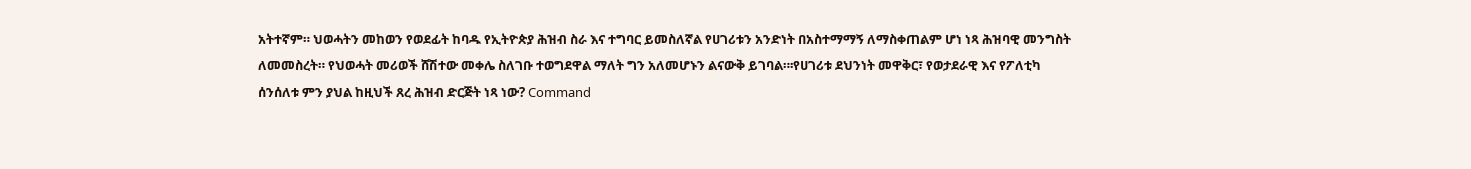አትተኛም። ህወሓትን መከወን የወደፊት ከባዱ የኢትዮጵያ ሕዝብ ስራ እና ተግባር ይመስለኛል የሀገሪቱን አንድነት በአስተማማኝ ለማስቀጠልም ሆነ ነጻ ሕዝባዊ መንግስት ለመመስረት። የህወሓት መሪወች ሸሽተው መቀሌ ስለገቡ ተወግደዋል ማለት ግን አለመሆኑን ልናውቅ ይገባል።፡የሀገሪቱ ደህንነት መዋቅር፣ የወታደራዊ እና የፖለቲካ ሰንሰለቱ ምን ያህል ከዚህች ጸረ ሕዝብ ድርጅት ነጻ ነው? Command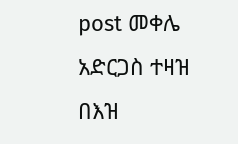post መቀሌ አድርጋስ ተዛዝ በእዝ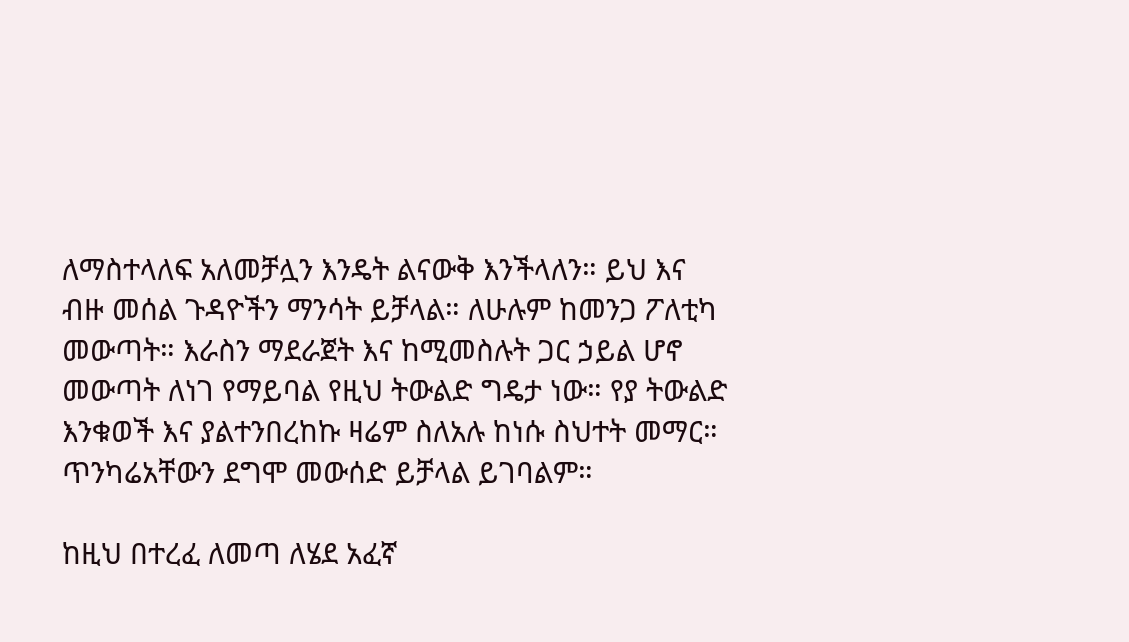ለማስተላለፍ አለመቻሏን እንዴት ልናውቅ እንችላለን። ይህ እና ብዙ መሰል ጉዳዮችን ማንሳት ይቻላል። ለሁሉም ከመንጋ ፖለቲካ መውጣት። እራስን ማደራጀት እና ከሚመስሉት ጋር ኃይል ሆኖ መውጣት ለነገ የማይባል የዚህ ትውልድ ግዴታ ነው። የያ ትውልድ እንቁወች እና ያልተንበረከኩ ዛሬም ስለአሉ ከነሱ ስህተት መማር። ጥንካሬአቸውን ደግሞ መውሰድ ይቻላል ይገባልም።

ከዚህ በተረፈ ለመጣ ለሄደ አፈኛ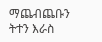ማጨብጨቡን ትተን እራስ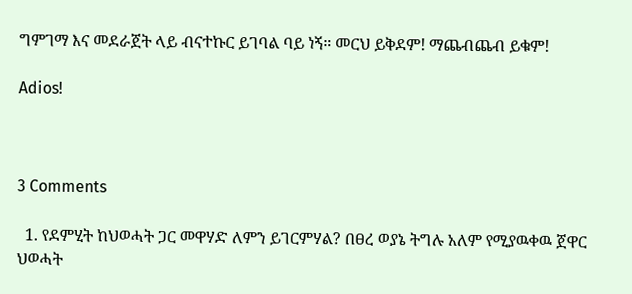ግምገማ እና መደራጀት ላይ ብናተኩር ይገባል ባይ ነኝ። መርህ ይቅደም! ማጨብጨብ ይቁም!

Adios!



3 Comments

  1. የደምሂት ከህወሓት ጋር መዋሃድ ለምን ይገርምሃል? በፀረ ወያኔ ትግሉ አለም የሚያዉቀዉ ጀዋር ህወሓት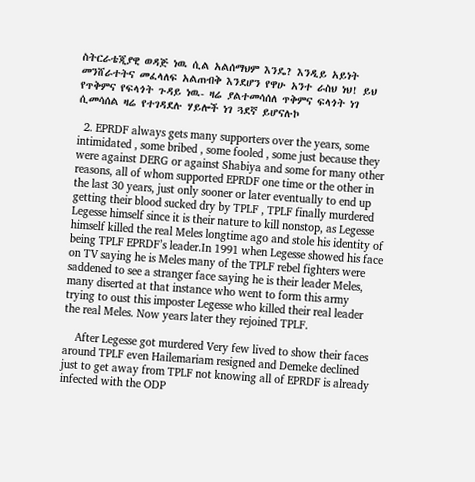ስትርራቴጂያዊ ወዳጅ ነዉ ሲል አልሰማህም እንዴ? እንዲይ አይነት መንሸራተትና መፈላለፍ አልጠብቅ እንደሆን የዋሁ አንተ ራስህ ነህ! ይህ የጥቅምና የፍላጎት ጉዳይ ነዉ- ዛሬ ያልተመሳሰለ ጥቅምና ፍላጎት ነገ ሲመሳሰል ዛሬ የተገዳደሉ ሃይሎች ነገ ጓደኛ ይሆናሉኮ

  2. EPRDF always gets many supporters over the years, some intimidated , some bribed , some fooled , some just because they were against DERG or against Shabiya and some for many other reasons, all of whom supported EPRDF one time or the other in the last 30 years, just only sooner or later eventually to end up getting their blood sucked dry by TPLF , TPLF finally murdered Legesse himself since it is their nature to kill nonstop, as Legesse himself killed the real Meles longtime ago and stole his identity of being TPLF EPRDF’s leader.In 1991 when Legesse showed his face on TV saying he is Meles many of the TPLF rebel fighters were saddened to see a stranger face saying he is their leader Meles, many diserted at that instance who went to form this army trying to oust this imposter Legesse who killed their real leader the real Meles. Now years later they rejoined TPLF.

    After Legesse got murdered Very few lived to show their faces around TPLF even Hailemariam resigned and Demeke declined just to get away from TPLF not knowing all of EPRDF is already infected with the ODP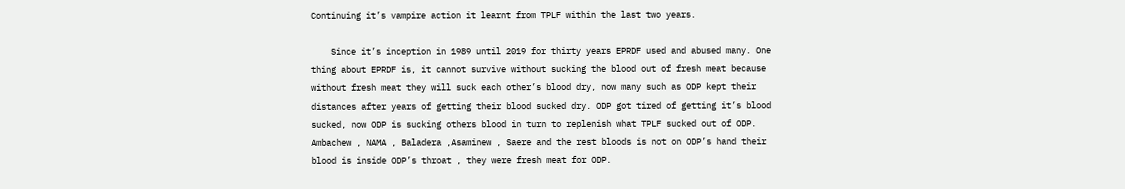Continuing it’s vampire action it learnt from TPLF within the last two years.

    Since it’s inception in 1989 until 2019 for thirty years EPRDF used and abused many. One thing about EPRDF is, it cannot survive without sucking the blood out of fresh meat because without fresh meat they will suck each other’s blood dry, now many such as ODP kept their distances after years of getting their blood sucked dry. ODP got tired of getting it’s blood sucked, now ODP is sucking others blood in turn to replenish what TPLF sucked out of ODP. Ambachew , NAMA , Baladera ,Asaminew , Saere and the rest bloods is not on ODP’s hand their blood is inside ODP’s throat , they were fresh meat for ODP.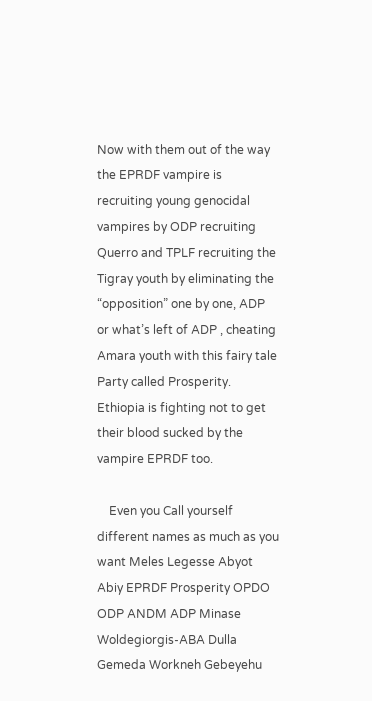Now with them out of the way the EPRDF vampire is recruiting young genocidal vampires by ODP recruiting Querro and TPLF recruiting the Tigray youth by eliminating the “opposition” one by one, ADP or what’s left of ADP , cheating Amara youth with this fairy tale Party called Prosperity. Ethiopia is fighting not to get their blood sucked by the vampire EPRDF too.

    Even you Call yourself different names as much as you want Meles Legesse Abyot Abiy EPRDF Prosperity OPDO ODP ANDM ADP Minase Woldegiorgis-ABA Dulla Gemeda Workneh Gebeyehu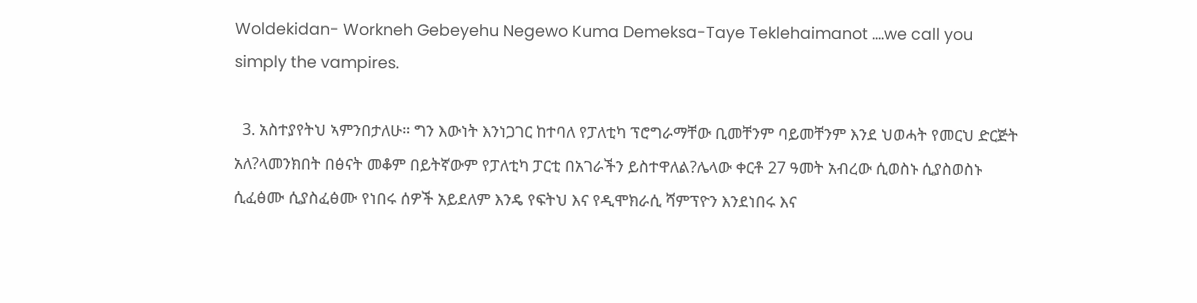Woldekidan- Workneh Gebeyehu Negewo Kuma Demeksa-Taye Teklehaimanot ….we call you simply the vampires.

  3. አስተያየትህ ኣምንበታለሁ። ግን እውነት እንነጋገር ከተባለ የፓለቲካ ፕሮግራማቸው ቢመቸንም ባይመቸንም እንደ ህወሓት የመርህ ድርጅት አለ?ላመንክበት በፅናት መቆም በይትኛውም የፓለቲካ ፓርቲ በአገራችን ይስተዋለል?ሌላው ቀርቶ 27 ዓመት አብረው ሲወስኑ ሲያስወስኑ ሲፈፅሙ ሲያስፈፅሙ የነበሩ ሰዎች አይደለም እንዴ የፍትህ እና የዲሞክራሲ ሻምፕዮን እንደነበሩ እና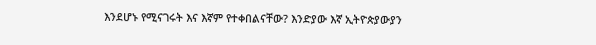እንደሆኑ የሚናገሩት እና እኛም የተቀበልናቸው? እንድያው እኛ ኢትዮጵያውያን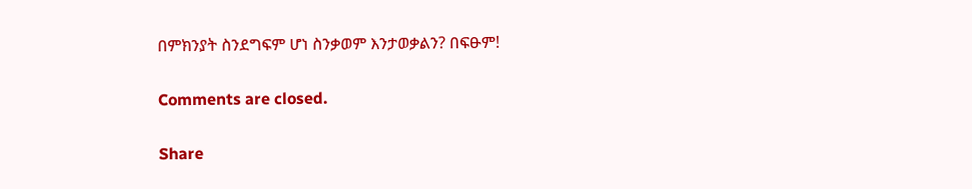በምክንያት ስንደግፍም ሆነ ስንቃወም እንታወቃልን? በፍፁም!

Comments are closed.

Share